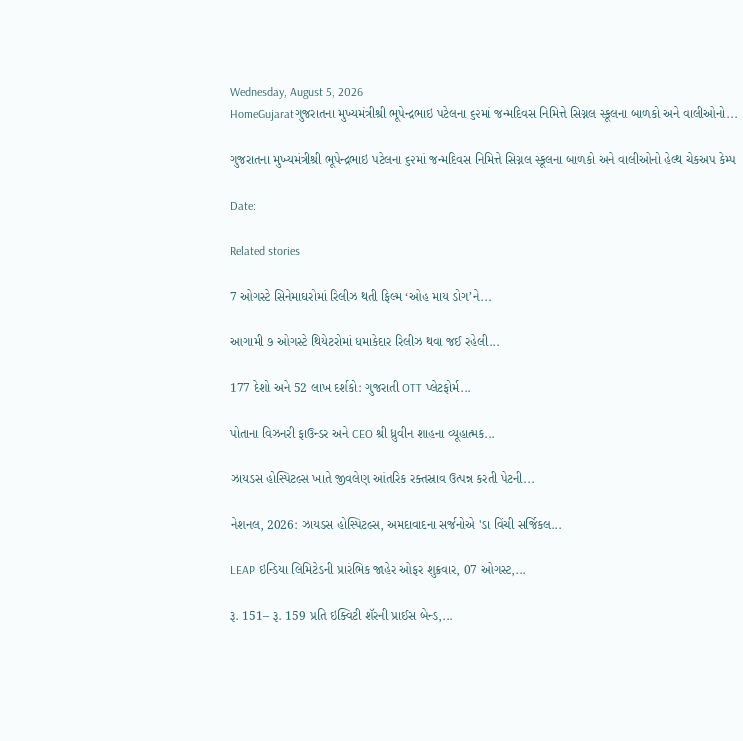Wednesday, August 5, 2026
HomeGujaratગુજરાતના મુખ્યમંત્રીશ્રી ભૂપેન્દ્રભાઇ પટેલના ૬૨માં જન્મદિવસ નિમિત્તે સિગ્નલ સ્કૂલના બાળકો અને વાલીઓનો...

ગુજરાતના મુખ્યમંત્રીશ્રી ભૂપેન્દ્રભાઇ પટેલના ૬૨માં જન્મદિવસ નિમિત્તે સિગ્નલ સ્કૂલના બાળકો અને વાલીઓનો હેલ્થ ચેકઅપ કેમ્પ

Date:

Related stories

7 ઓગસ્ટે સિનેમાઘરોમાં રિલીઝ થતી ફિલ્મ ‘ઓહ માય ડોગ’ને...

આગામી ૭ ઓગસ્ટે થિયેટરોમાં ધમાકેદાર રિલીઝ થવા જઈ રહેલી...

177 દેશો અને 52 લાખ દર્શકો: ગુજરાતી OTT પ્લેટફોર્મ...

પોતાના વિઝનરી ફાઉન્ડર અને CEO શ્રી ધ્રુવીન શાહના વ્યૂહાત્મક...

ઝાયડસ હોસ્પિટલ્સ ખાતે જીવલેણ આંતરિક રક્તસ્રાવ ઉત્પન્ન કરતી પેટની...

નેશનલ, 2026: ઝાયડસ હોસ્પિટલ્સ, અમદાવાદના સર્જનોએ 'ડા વિંચી સર્જિકલ...

LEAP ઇન્ડિયા લિમિટેડની પ્રારંભિક જાહેર ઓફર શુક્રવાર, 07 ઓગસ્ટ,...

રૂ. 151– રૂ. 159 પ્રતિ ઇક્વિટી શૅરની પ્રાઈસ બેન્ડ,...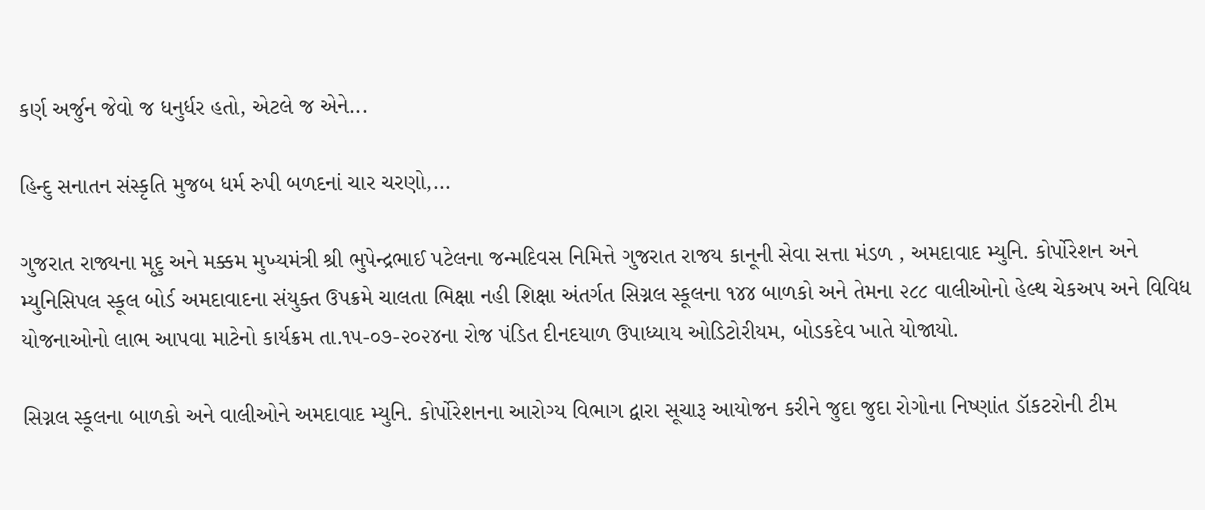કર્ણ અર્જુન જેવો જ ધનુર્ધર હતો, એટલે જ એને...

હિન્દુ સનાતન સંસ્કૃતિ મુજબ ધર્મ રુપી બળદનાં ચાર ચરણો,...

ગુજરાત રાજ્યના મૃદુ અને મક્કમ મુખ્યમંત્રી શ્રી ભુપેન્દ્રભાઈ પટેલના જન્મદિવસ નિમિત્તે ગુજરાત રાજય કાનૂની સેવા સત્તા મંડળ , અમદાવાદ મ્યુનિ. કોર્પોરેશન અને મ્યુનિસિપલ સ્કૂલ બોર્ડ અમદાવાદના સંયુક્ત ઉપક્રમે ચાલતા ભિક્ષા નહી શિક્ષા અંતર્ગત સિગ્નલ સ્કૂલના ૧૪૪ બાળકો અને તેમના ૨૮૮ વાલીઓનો હેલ્થ ચેકઅપ અને વિવિધ યોજનાઓનો લાભ આપવા માટેનો કાર્યક્રમ તા.૧૫-૦૭-૨૦૨૪ના રોજ પંડિત દીનદયાળ ઉપાધ્યાય ઓડિટોરીયમ, બોડકદેવ ખાતે યોજાયો.

સિગ્નલ સ્કૂલના બાળકો અને વાલીઓને અમદાવાદ મ્યુનિ. કોર્પોરેશનના આરોગ્ય વિભાગ દ્વારા સૂચારૂ આયોજન કરીને જુદા જુદા રોગોના નિષ્ણાંત ડૉકટરોની ટીમ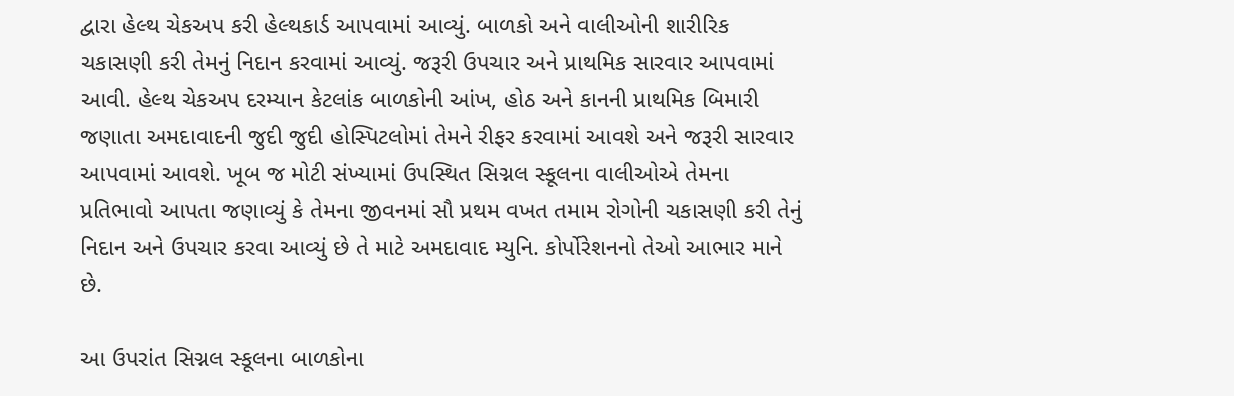દ્વારા હેલ્થ ચેકઅપ કરી હેલ્થકાર્ડ આપવામાં આવ્યું. બાળકો અને વાલીઓની શારીરિક ચકાસણી કરી તેમનું નિદાન કરવામાં આવ્યું. જરૂરી ઉપચાર અને પ્રાથમિક સારવાર આપવામાં આવી. હેલ્થ ચેકઅપ દરમ્યાન કેટલાંક બાળકોની આંખ, હોઠ અને કાનની પ્રાથમિક બિમારી જણાતા અમદાવાદની જુદી જુદી હોસ્પિટલોમાં તેમને રીફર કરવામાં આવશે અને જરૂરી સારવાર આપવામાં આવશે. ખૂબ જ મોટી સંખ્યામાં ઉપસ્થિત સિગ્નલ સ્કૂલના વાલીઓએ તેમના પ્રતિભાવો આપતા જણાવ્યું કે તેમના જીવનમાં સૌ પ્રથમ વખત તમામ રોગોની ચકાસણી કરી તેનું નિદાન અને ઉપચાર કરવા આવ્યું છે તે માટે અમદાવાદ મ્યુનિ. કોર્પોરેશનનો તેઓ આભાર માને છે.

આ ઉપરાંત સિગ્નલ સ્કૂલના બાળકોના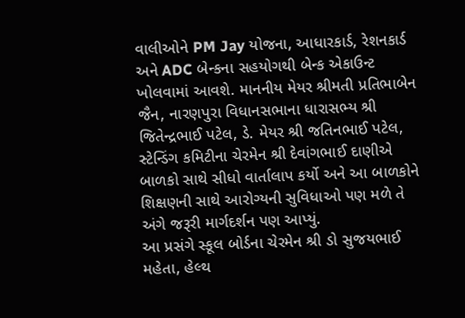વાલીઓને PM Jay યોજના, આધારકાર્ડ, રેશનકાર્ડ અને ADC બેન્કના સહયોગથી બેન્ક એકાઉન્ટ ખોલવામાં આવશે. માનનીય મેયર શ્રીમતી પ્રતિભાબેન જૈન, નારણપુરા વિધાનસભાના ધારાસભ્ય શ્રી જિતેન્દ્રભાઈ પટેલ, ડે. મેયર શ્રી જતિનભાઈ પટેલ, સ્ટેન્ડિંગ કમિટીના ચેરમેન શ્રી દેવાંગભાઈ દાણીએ બાળકો સાથે સીધો વાર્તાલાપ કર્યો અને આ બાળકોને શિક્ષણની સાથે આરોગ્યની સુવિધાઓ પણ મળે તે અંગે જરૂરી માર્ગદર્શન પણ આપ્યું.
આ પ્રસંગે સ્કૂલ બોર્ડના ચેરમેન શ્રી ડો સુજયભાઈ મહેતા, હેલ્થ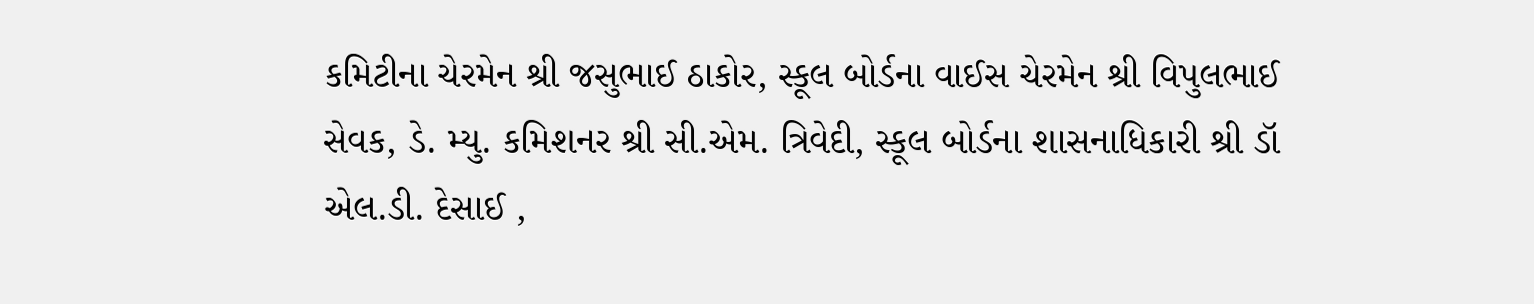કમિટીના ચેરમેન શ્રી જસુભાઈ ઠાકોર, સ્કૂલ બોર્ડના વાઈસ ચેરમેન શ્રી વિપુલભાઈ સેવક, ડે. મ્યુ. કમિશનર શ્રી સી.એમ. ત્રિવેદી, સ્કૂલ બોર્ડના શાસનાધિકારી શ્રી ડૉ એલ.ડી. દેસાઈ ,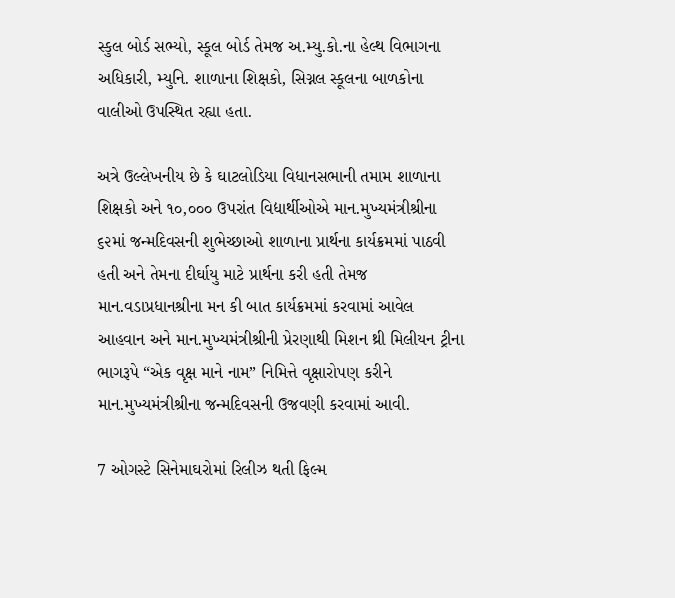સ્કુલ બોર્ડ સભ્યો, સ્કૂલ બોર્ડ તેમજ અ.મ્યુ.કો.ના હેલ્થ વિભાગના અધિકારી, મ્યુનિ. શાળાના શિક્ષકો, સિગ્નલ સ્કૂલના બાળકોના વાલીઓ ઉપસ્થિત રહ્યા હતા.

અત્રે ઉલ્લેખનીય છે કે ઘાટલોડિયા વિધાનસભાની તમામ શાળાના શિક્ષકો અને ૧૦,૦૦૦ ઉપરાંત વિદ્યાર્થીઓએ માન.મુખ્યમંત્રીશ્રીના ૬૨માં જન્મદિવસની શુભેચ્છાઓ શાળાના પ્રાર્થના કાર્યક્રમમાં પાઠવી હતી અને તેમના દીર્ઘાયુ માટે પ્રાર્થના કરી હતી તેમજ માન.વડાપ્રધાનશ્રીના મન કી બાત કાર્યક્રમમાં કરવામાં આવેલ આહવાન અને માન.મુખ્યમંત્રીશ્રીની પ્રેરણાથી મિશન થ્રી મિલીયન ટ્રીના ભાગરૂપે “એક વૃક્ષ માને નામ” નિમિત્તે વૃક્ષારોપણ કરીને માન.મુખ્યમંત્રીશ્રીના જન્મદિવસની ઉજવણી કરવામાં આવી.

7 ઓગસ્ટે સિનેમાઘરોમાં રિલીઝ થતી ફિલ્મ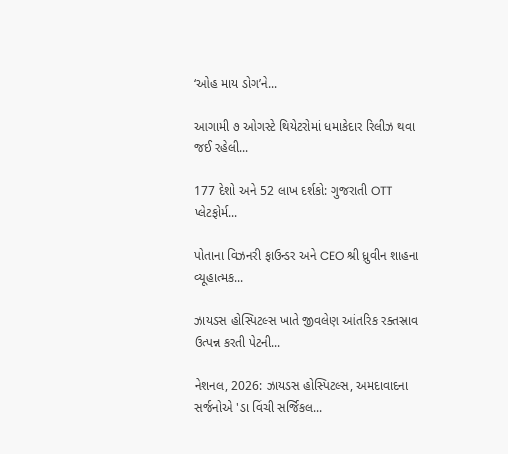‘ઓહ માય ડોગ’ને...

આગામી ૭ ઓગસ્ટે થિયેટરોમાં ધમાકેદાર રિલીઝ થવા જઈ રહેલી...

177 દેશો અને 52 લાખ દર્શકો: ગુજરાતી OTT પ્લેટફોર્મ...

પોતાના વિઝનરી ફાઉન્ડર અને CEO શ્રી ધ્રુવીન શાહના વ્યૂહાત્મક...

ઝાયડસ હોસ્પિટલ્સ ખાતે જીવલેણ આંતરિક રક્તસ્રાવ ઉત્પન્ન કરતી પેટની...

નેશનલ, 2026: ઝાયડસ હોસ્પિટલ્સ, અમદાવાદના સર્જનોએ 'ડા વિંચી સર્જિકલ...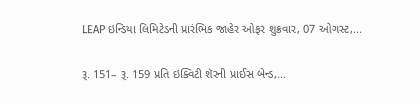LEAP ઇન્ડિયા લિમિટેડની પ્રારંભિક જાહેર ઓફર શુક્રવાર, 07 ઓગસ્ટ,...

રૂ. 151– રૂ. 159 પ્રતિ ઇક્વિટી શૅરની પ્રાઈસ બેન્ડ,...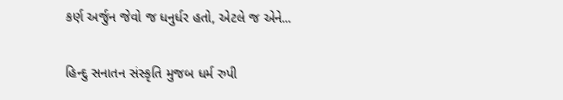કર્ણ અર્જુન જેવો જ ધનુર્ધર હતો, એટલે જ એને...

હિન્દુ સનાતન સંસ્કૃતિ મુજબ ધર્મ રુપી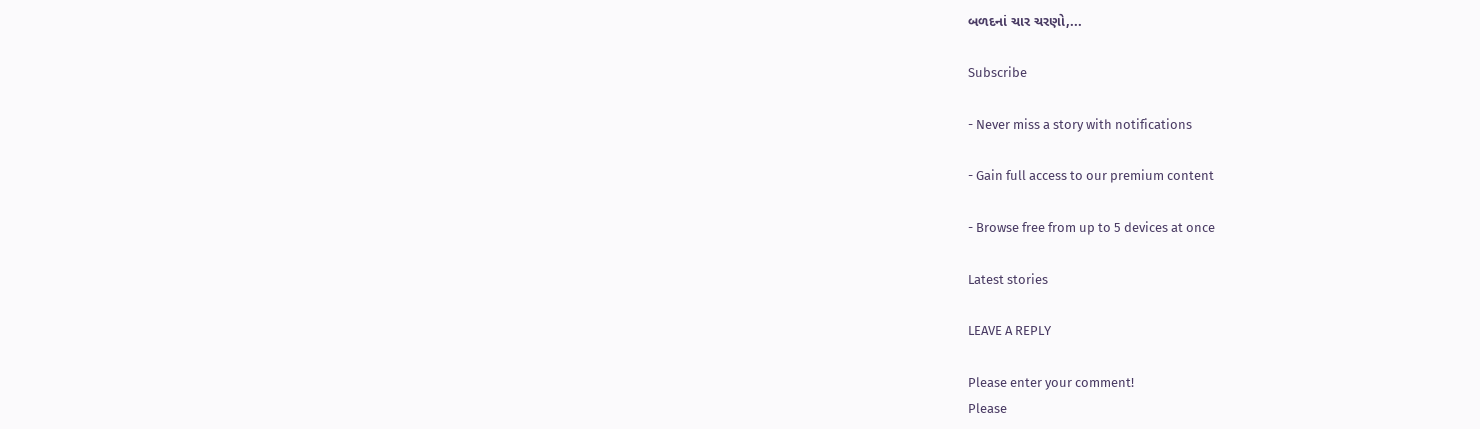બળદનાં ચાર ચરણો,...

Subscribe

- Never miss a story with notifications

- Gain full access to our premium content

- Browse free from up to 5 devices at once

Latest stories

LEAVE A REPLY

Please enter your comment!
Please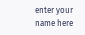enter your name here